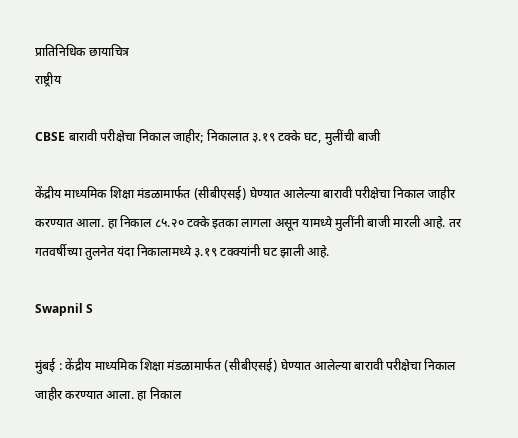प्रातिनिधिक छायाचित्र
राष्ट्रीय

CBSE बारावी परीक्षेचा निकाल जाहीर; निकालात ३.१९ टक्के घट, मुलींची बाजी

केंद्रीय माध्यमिक शिक्षा मंडळामार्फत (सीबीएसई) घेण्यात आलेल्या बारावी परीक्षेचा निकाल जाहीर करण्यात आला. हा निकाल ८५.२० टक्के इतका लागला असून यामध्ये मुलींनी बाजी मारली आहे. तर गतवर्षीच्या तुलनेत यंदा निकालामध्ये ३.१९ टक्क्यांनी घट झाली आहे.

Swapnil S

मुंबई : केंद्रीय माध्यमिक शिक्षा मंडळामार्फत (सीबीएसई) घेण्यात आलेल्या बारावी परीक्षेचा निकाल जाहीर करण्यात आला. हा निकाल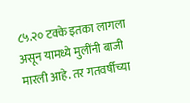८५.२० टक्के इतका लागला असून यामध्ये मुलींनी बाजी मारली आहे. तर गतवर्षीच्या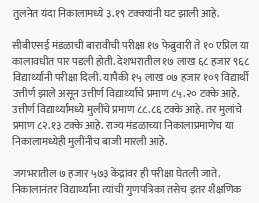तुलनेत यंदा निकालामध्ये ३.१९ टक्क्यांनी घट झाली आहे.

सीबीएसई मंडळाची बारावीची परीक्षा १७ फेब्रुवारी ते १० एप्रिल या कालावधीत पार पडली होती. देशभरातील १७ लाख ६८ हजार ९६८ विद्यार्थ्यांनी परीक्षा दिली. यापैकी १५ लाख ०७ हजार १०९ विद्यार्थी उत्तीर्ण झाले असून उत्तीर्ण विद्यार्थ्यांचे प्रमाण ८५.२० टक्के आहे. उत्तीर्ण विद्यार्थ्यांमध्ये मुलींचे प्रमाण ८८.८६ टक्के आहे. तर मुलांचे प्रमाण ८२.१३ टक्के आहे. राज्य मंडळाच्या निकालाप्रमाणेच या निकालामध्येही मुलींनीच बाजी मारली आहे.

जगभरातील ७ हजार ५७३ केंद्रांवर ही परीक्षा घेतली जाते. निकालानंतर विद्यार्थ्यांना त्यांची गुणपत्रिका तसेच इतर शैक्षणिक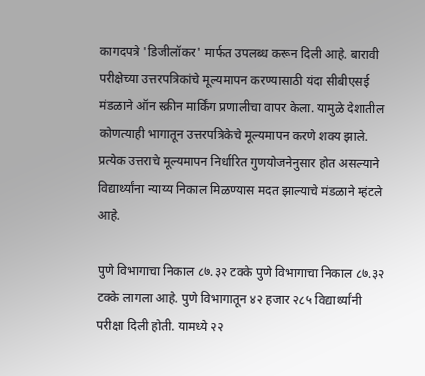कागदपत्रे 'डिजीलॉकर' मार्फत उपलब्ध करून दिली आहे. बारावी परीक्षेच्या उत्तरपत्रिकांचे मूल्यमापन करण्यासाठी यंदा सीबीएसई मंडळाने ऑन स्क्रीन मार्किंग प्रणालीचा वापर केला. यामुळे देशातील कोणत्याही भागातून उत्तरपत्रिकेचे मूल्यमापन करणे शक्य झाले. प्रत्येक उत्तराचे मूल्यमापन निर्धारित गुणयोजनेनुसार होत असल्याने विद्यार्थ्यांना न्याय्य निकाल मिळण्यास मदत झाल्याचे मंडळाने म्हंटले आहे.

पुणे विभागाचा निकाल ८७.३२ टक्के पुणे विभागाचा निकाल ८७.३२ टक्के लागला आहे. पुणे विभागातून ४२ हजार २८५ विद्यार्थ्यांनी परीक्षा दिली होती. यामध्ये २२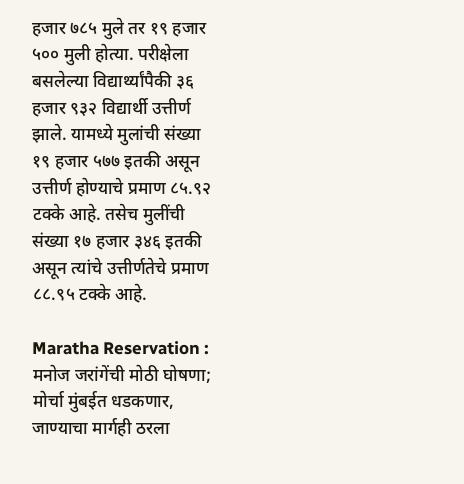हजार ७८५ मुले तर १९ हजार ५०० मुली होत्या. परीक्षेला बसलेल्या विद्यार्थ्यांपैकी ३६ हजार ९३२ विद्यार्थी उत्तीर्ण झाले. यामध्ये मुलांची संख्या १९ हजार ५७७ इतकी असून उत्तीर्ण होण्याचे प्रमाण ८५.९२ टक्के आहे. तसेच मुलींची संख्या १७ हजार ३४६ इतकी असून त्यांचे उत्तीर्णतेचे प्रमाण ८८.९५ टक्के आहे.

Maratha Reservation : मनोज जरांगेंची मोठी घोषणा; मोर्चा मुंबईत धडकणार, जाण्याचा मार्गही ठरला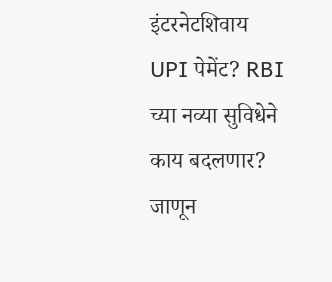इंटरनेटशिवाय UPI पेमेंट? RBI च्या नव्या सुविधेने काय बदलणार? जाणून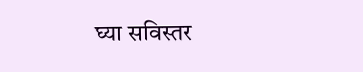घ्या सविस्तर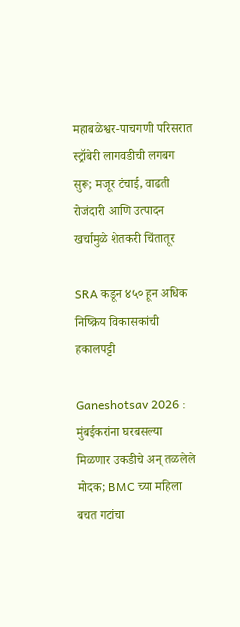महाबळेश्वर-पाचगणी परिसरात स्ट्रॉबेरी लागवडीची लगबग सुरू; मजूर टंचाई, वाढती रोजंदारी आणि उत्पादन खर्चामुळे शेतकरी चिंतातूर

SRA कडून ४५० हून अधिक निष्क्रिय विकासकांची हकालपट्टी

Ganeshotsav 2026 : मुंबईकरांना घरबसल्या मिळणार उकडीचे अन् तळलेले मोदक; BMC च्या महिला बचत गटांचा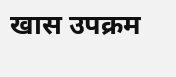खास उपक्रम